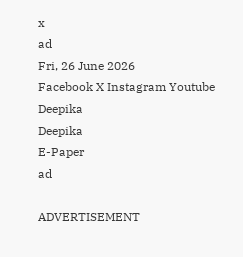x
ad
Fri, 26 June 2026
Facebook X Instagram Youtube
Deepika
Deepika
E-Paper
ad

ADVERTISEMENT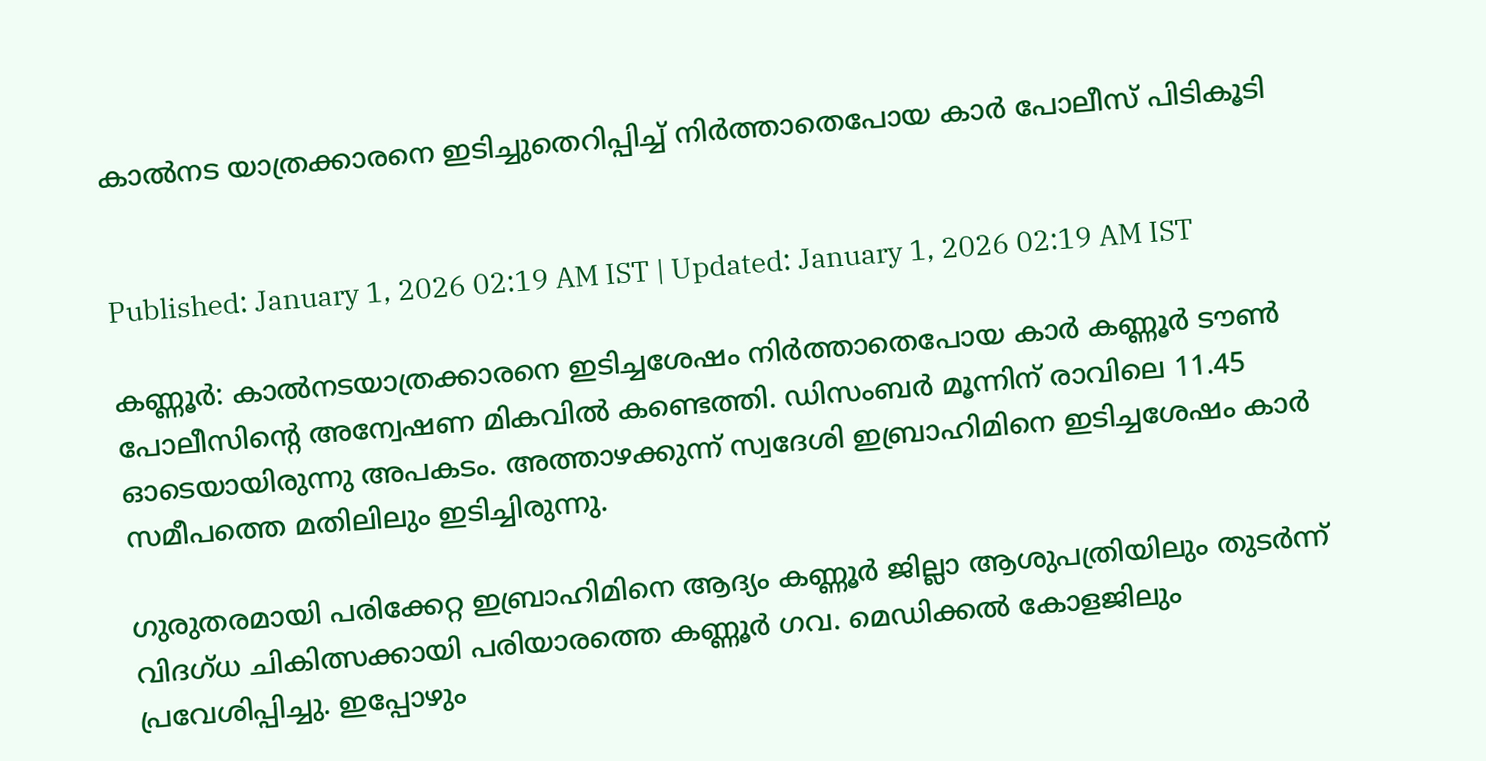കാൽനട യാത്രക്കാരനെ ഇടിച്ചുതെറിപ്പിച്ച് നിർത്താതെപോയ കാർ പോലീസ് പിടികൂടി


Published: January 1, 2026 02:19 AM IST | Updated: January 1, 2026 02:19 AM IST

കണ്ണൂർ: കാൽനടയാത്രക്കാരനെ ഇടിച്ചശേഷം നിർത്താതെപോയ കാർ കണ്ണൂർ ടൗൺ പോലീസിന്‍റെ അന്വേഷണ മികവിൽ കണ്ടെത്തി. ഡിസംബർ മൂന്നിന് രാവിലെ 11.45 ഓടെയായിരുന്നു അപകടം. അത്താഴക്കുന്ന് സ്വദേശി ഇബ്രാഹിമിനെ ഇടിച്ചശേഷം കാർ സമീപത്തെ മതിലിലും ഇടിച്ചിരുന്നു.

ഗുരുതരമായി പരിക്കേറ്റ ഇബ്രാഹിമിനെ ആദ്യം കണ്ണൂർ ജില്ലാ ആശുപത്രിയിലും തുടർന്ന് വിദഗ്ധ ചികിത്സക്കായി പരിയാരത്തെ കണ്ണൂർ ഗവ. മെഡിക്കൽ കോളജിലും പ്രവേശിപ്പിച്ചു. ഇപ്പോഴും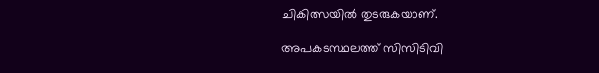ചികിത്സയിൽ തുടരുകയാണ്.

അപകടസ്ഥലത്ത് സിസിടിവി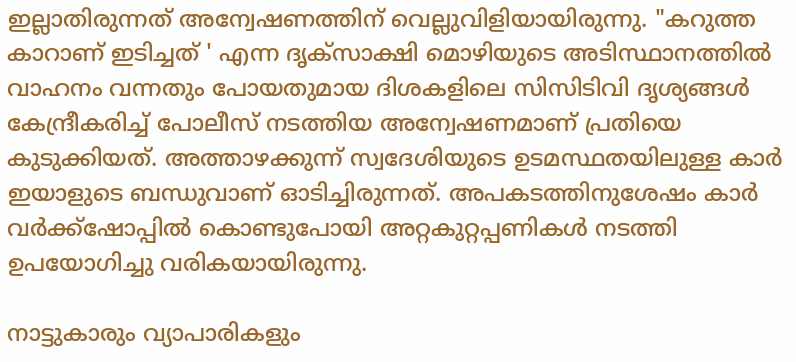ഇല്ലാതിരുന്നത് അന്വേഷണത്തിന് വെല്ലുവിളിയായിരുന്നു. "കറുത്ത കാറാണ് ഇടിച്ചത് ' എന്ന ദൃക്സാക്ഷി മൊഴിയുടെ അടിസ്ഥാനത്തിൽ വാഹനം വന്നതും പോയതുമായ ദിശകളിലെ സിസിടിവി ദൃശ്യങ്ങൾ കേന്ദ്രീകരിച്ച് പോലീസ് നടത്തിയ അന്വേഷണമാണ് പ്രതിയെ കുടുക്കിയത്. അത്താഴക്കുന്ന് സ്വദേശിയുടെ ഉടമസ്ഥതയിലുള്ള കാർ ഇയാളുടെ ബന്ധുവാണ് ഓടിച്ചിരുന്നത്. അപകടത്തിനുശേഷം കാർ വർക്ക്ഷോപ്പിൽ കൊണ്ടുപോയി അറ്റകുറ്റപ്പണികൾ നടത്തി ഉപയോഗിച്ചു വരികയായിരുന്നു.

നാട്ടുകാരും വ്യാപാരികളും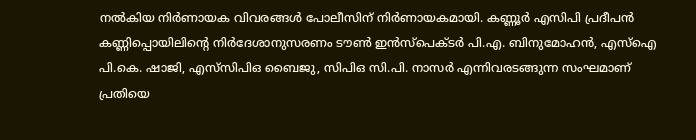നൽകിയ നിർണായക വിവരങ്ങൾ പോലീസിന് നിർണായകമായി. കണ്ണൂർ എസിപി പ്രദീപൻ കണ്ണിപ്പൊയിലിന്‍റെ നിർദേശാനുസരണം ടൗൺ ഇൻസ്പെക്ടർ പി.എ. ബിനുമോഹൻ, എസ്ഐ പി.കെ. ഷാജി, എസ്‌സിപിഒ ബൈജു, സിപിഒ സി.പി. നാസർ എന്നിവരടങ്ങുന്ന സംഘമാണ് പ്രതിയെ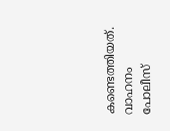കണ്ടെത്തിയത്. വാഹനം പോലീസ്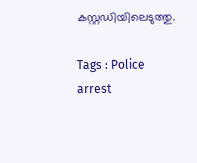കസ്റ്റഡിയിലെടുത്തു.

Tags : Police arrest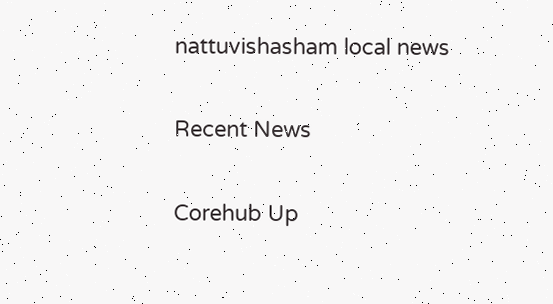nattuvishasham local news

Recent News

Corehub Up